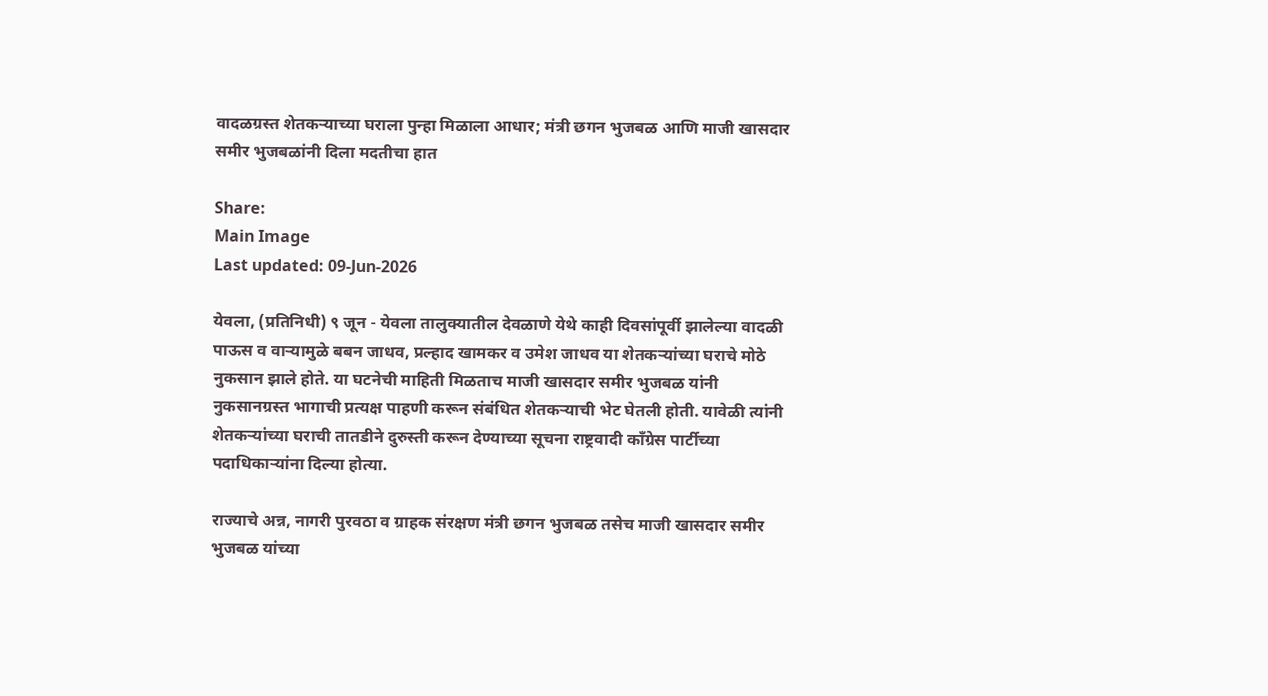वादळग्रस्त शेतकऱ्याच्या घराला पुन्हा मिळाला आधार; मंत्री छगन भुजबळ आणि माजी खासदार समीर भुजबळांनी दिला मदतीचा हात

Share:
Main Image
Last updated: 09-Jun-2026

येवला, (प्रतिनिधी) ९ जून - येवला तालुक्यातील देवळाणे येथे काही दिवसांपूर्वी झालेल्या वादळी पाऊस व वाऱ्यामुळे बबन जाधव, प्रल्हाद खामकर व उमेश जाधव या शेतकऱ्यांच्या घराचे मोठे नुकसान झाले होते. या घटनेची माहिती मिळताच माजी खासदार समीर भुजबळ यांनी नुकसानग्रस्त भागाची प्रत्यक्ष पाहणी करून संबंधित शेतकऱ्याची भेट घेतली होती. यावेळी त्यांनी शेतकऱ्यांच्या घराची तातडीने दुरुस्ती करून देण्याच्या सूचना राष्ट्रवादी काँग्रेस पार्टीच्या पदाधिकाऱ्यांना दिल्या होत्या.

राज्याचे अन्न, नागरी पुरवठा व ग्राहक संरक्षण मंत्री छगन भुजबळ तसेच माजी खासदार समीर भुजबळ यांच्या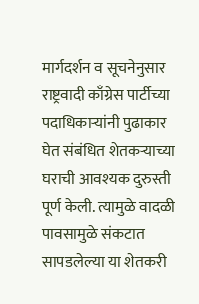मार्गदर्शन व सूचनेनुसार राष्ट्रवादी काँग्रेस पार्टीच्या पदाधिकाऱ्यांनी पुढाकार घेत संबंधित शेतकऱ्याच्या घराची आवश्यक दुरुस्ती पूर्ण केली. त्यामुळे वादळी पावसामुळे संकटात सापडलेल्या या शेतकरी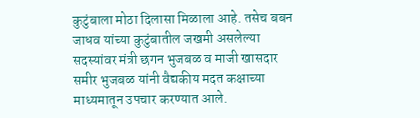कुटुंबाला मोठा दिलासा मिळाला आहे. तसेच बबन जाधव यांच्या कुटुंबातील जखमी असलेल्या सदस्यांवर मंत्री छगन भुजबळ व माजी खासदार समीर भुजबळ यांनी वैद्यकीय मदत कक्षाच्या माध्यमातून उपचार करण्यात आले.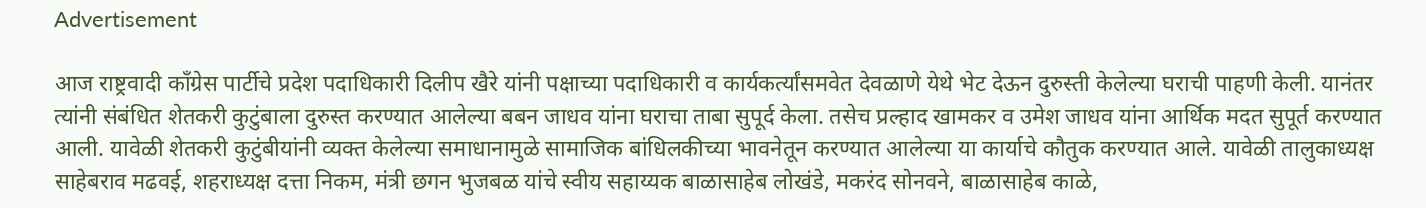Advertisement

आज राष्ट्रवादी काँग्रेस पार्टीचे प्रदेश पदाधिकारी दिलीप खैरे यांनी पक्षाच्या पदाधिकारी व कार्यकर्त्यांसमवेत देवळाणे येथे भेट देऊन दुरुस्ती केलेल्या घराची पाहणी केली. यानंतर त्यांनी संबंधित शेतकरी कुटुंबाला दुरुस्त करण्यात आलेल्या बबन जाधव यांना घराचा ताबा सुपूर्द केला. तसेच प्रल्हाद खामकर व उमेश जाधव यांना आर्थिक मदत सुपूर्त करण्यात आली. यावेळी शेतकरी कुटुंबीयांनी व्यक्त केलेल्या समाधानामुळे सामाजिक बांधिलकीच्या भावनेतून करण्यात आलेल्या या कार्याचे कौतुक करण्यात आले. यावेळी तालुकाध्यक्ष साहेबराव मढवई, शहराध्यक्ष दत्ता निकम, मंत्री छगन भुजबळ यांचे स्वीय सहाय्यक बाळासाहेब लोखंडे, मकरंद सोनवने, बाळासाहेब काळे,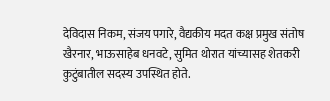देविदास निकम, संजय पगारे, वैद्यकीय मदत कक्ष प्रमुख संतोष खैरनार, भाऊसाहेब धनवटे, सुमित थोरात यांच्यासह शेतकरी कुटुंबातील सदस्य उपस्थित होते.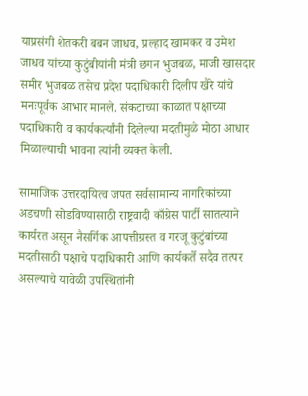याप्रसंगी शेतकरी बबन जाधव, प्रल्हाद खामकर व उमेश जाधव यांच्या कुटुंबीयांनी मंत्री छगन भुजबळ, माजी खासदार समीर भुजबळ तसेच प्रदेश पदाधिकारी दिलीप खैरे यांचे मनःपूर्वक आभार मानले. संकटाच्या काळात पक्षाच्या पदाधिकारी व कार्यकर्त्यांनी दिलेल्या मदतीमुळे मोठा आधार मिळाल्याची भावना त्यांनी व्यक्त केली.

सामाजिक उत्तरदायित्व जपत सर्वसामान्य नागरिकांच्या अडचणी सोडविण्यासाठी राष्ट्रवादी काँग्रेस पार्टी सातत्याने कार्यरत असून नैसर्गिक आपत्तीग्रस्त व गरजू कुटुंबांच्या मदतीसाठी पक्षाचे पदाधिकारी आणि कार्यकर्ते सदैव तत्पर असल्याचे यावेळी उपस्थितांनी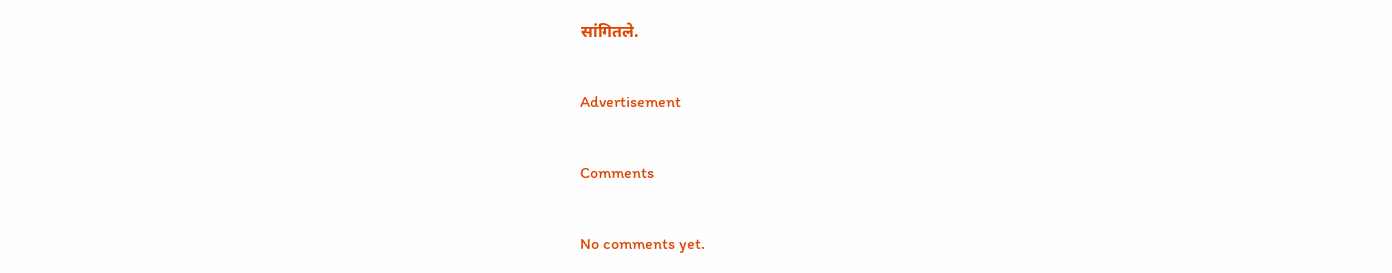सांगितले.

Advertisement

Comments

No comments yet.